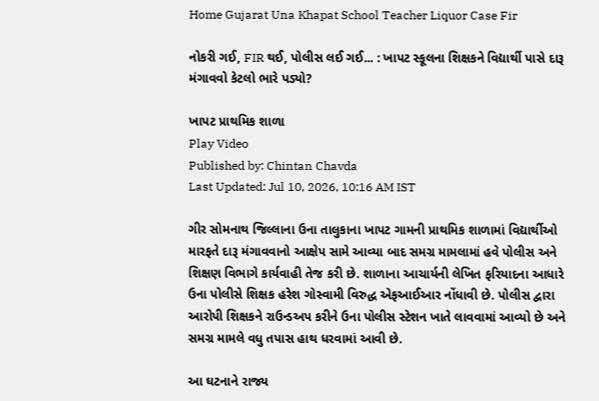Home Gujarat Una Khapat School Teacher Liquor Case Fir

નોકરી ગઈ, FIR થઈ, પોલીસ લઈ ગઈ... : ખાપટ સ્કૂલના શિક્ષકને વિદ્યાર્થી પાસે દારૂ મંગાવવો કેટલો ભારે પડ્યો?

ખાપટ પ્રાથમિક શાળા
Play Video
Published by: Chintan Chavda
Last Updated: Jul 10, 2026, 10:16 AM IST

ગીર સોમનાથ જિલ્લાના ઉના તાલુકાના ખાપટ ગામની પ્રાથમિક શાળામાં વિદ્યાર્થીઓ મારફતે દારૂ મંગાવવાનો આક્ષેપ સામે આવ્યા બાદ સમગ્ર મામલામાં હવે પોલીસ અને શિક્ષણ વિભાગે કાર્યવાહી તેજ કરી છે. શાળાના આચાર્યની લેખિત ફરિયાદના આધારે ઉના પોલીસે શિક્ષક હરેશ ગોસ્વામી વિરુદ્ધ એફઆઈઆર નોંધાવી છે. પોલીસ દ્વારા આરોપી શિક્ષકને રાઉન્ડઅપ કરીને ઉના પોલીસ સ્ટેશન ખાતે લાવવામાં આવ્યો છે અને સમગ્ર મામલે વધુ તપાસ હાથ ધરવામાં આવી છે.

આ ઘટનાને રાજ્ય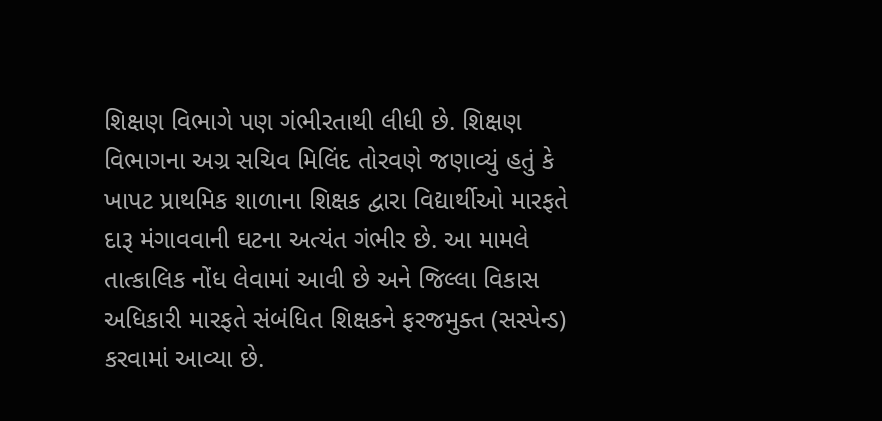શિક્ષણ વિભાગે પણ ગંભીરતાથી લીધી છે. શિક્ષણ વિભાગના અગ્ર સચિવ મિલિંદ તોરવણે જણાવ્યું હતું કે ખાપટ પ્રાથમિક શાળાના શિક્ષક દ્વારા વિદ્યાર્થીઓ મારફતે દારૂ મંગાવવાની ઘટના અત્યંત ગંભીર છે. આ મામલે તાત્કાલિક નોંધ લેવામાં આવી છે અને જિલ્લા વિકાસ અધિકારી મારફતે સંબંધિત શિક્ષકને ફરજમુક્ત (સસ્પેન્ડ) કરવામાં આવ્યા છે.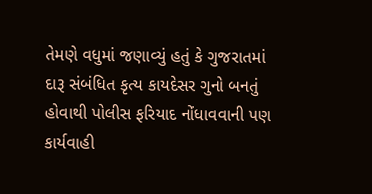તેમણે વધુમાં જણાવ્યું હતું કે ગુજરાતમાં દારૂ સંબંધિત કૃત્ય કાયદેસર ગુનો બનતું હોવાથી પોલીસ ફરિયાદ નોંધાવવાની પણ કાર્યવાહી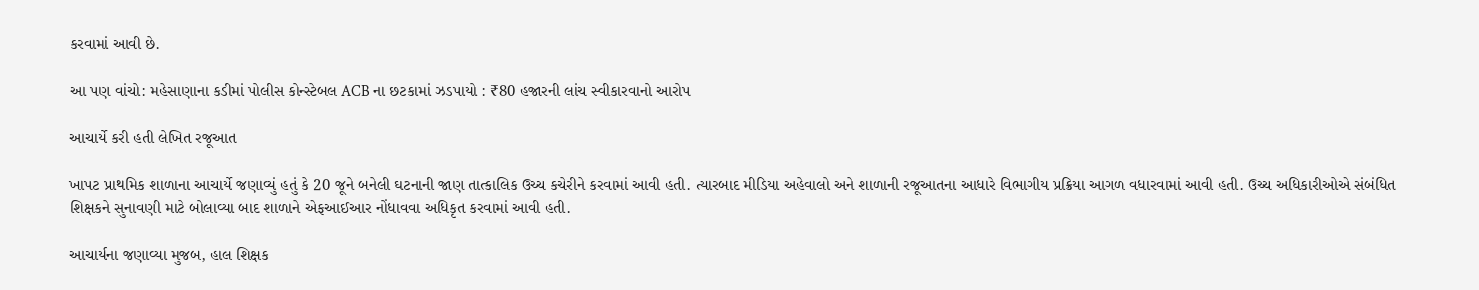કરવામાં આવી છે.

આ પણ વાંચો: મહેસાણાના કડીમાં પોલીસ કોન્સ્ટેબલ ACB ના છટકામાં ઝડપાયો : ₹80 હજારની લાંચ સ્વીકારવાનો આરોપ

આચાર્યે કરી હતી લેખિત રજૂઆત

ખાપટ પ્રાથમિક શાળાના આચાર્યે જણાવ્યું હતું કે 20 જૂને બનેલી ઘટનાની જાણ તાત્કાલિક ઉચ્ચ કચેરીને કરવામાં આવી હતી. ત્યારબાદ મીડિયા અહેવાલો અને શાળાની રજૂઆતના આધારે વિભાગીય પ્રક્રિયા આગળ વધારવામાં આવી હતી. ઉચ્ચ અધિકારીઓએ સંબંધિત શિક્ષકને સુનાવણી માટે બોલાવ્યા બાદ શાળાને એફઆઈઆર નોંધાવવા અધિકૃત કરવામાં આવી હતી.

આચાર્યના જણાવ્યા મુજબ, હાલ શિક્ષક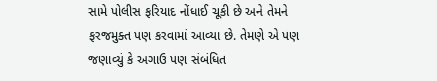સામે પોલીસ ફરિયાદ નોંધાઈ ચૂકી છે અને તેમને ફરજમુક્ત પણ કરવામાં આવ્યા છે. તેમણે એ પણ જણાવ્યું કે અગાઉ પણ સંબંધિત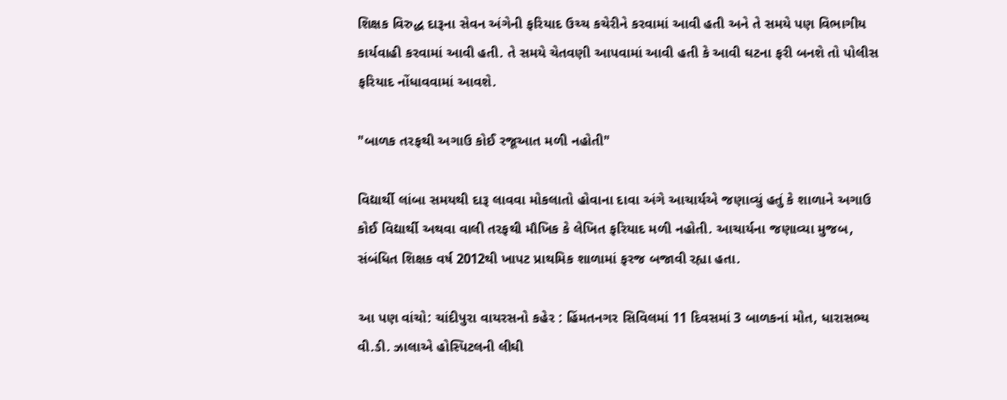શિક્ષક વિરુદ્ધ દારૂના સેવન અંગેની ફરિયાદ ઉચ્ચ કચેરીને કરવામાં આવી હતી અને તે સમયે પણ વિભાગીય કાર્યવાહી કરવામાં આવી હતી. તે સમયે ચેતવણી આપવામાં આવી હતી કે આવી ઘટના ફરી બનશે તો પોલીસ ફરિયાદ નોંધાવવામાં આવશે.

"બાળક તરફથી અગાઉ કોઈ રજૂઆત મળી નહોતી"

વિદ્યાર્થી લાંબા સમયથી દારૂ લાવવા મોકલાતો હોવાના દાવા અંગે આચાર્યએ જણાવ્યું હતું કે શાળાને અગાઉ કોઈ વિદ્યાર્થી અથવા વાલી તરફથી મૌખિક કે લેખિત ફરિયાદ મળી નહોતી. આચાર્યના જણાવ્યા મુજબ, સંબંધિત શિક્ષક વર્ષ 2012થી ખાપટ પ્રાથમિક શાળામાં ફરજ બજાવી રહ્યા હતા.

આ પણ વાંચો: ચાંદીપુરા વાયરસનો કહેર : હિંમતનગર સિવિલમાં 11 દિવસમાં 3 બાળકનાં મોત, ધારાસભ્ય વી.ડી. ઝાલાએ હોસ્પિટલની લીઘી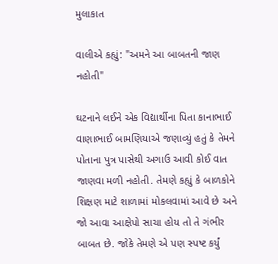મુલાકાત

વાલીએ કહ્યું: "અમને આ બાબતની જાણ નહોતી"

ઘટનાને લઈને એક વિદ્યાર્થીના પિતા કાનાભાઈ વાણાભાઈ બામણિયાએ જણાવ્યું હતું કે તેમને પોતાના પુત્ર પાસેથી અગાઉ આવી કોઈ વાત જાણવા મળી નહોતી. તેમણે કહ્યું કે બાળકોને શિક્ષણ માટે શાળામાં મોકલવામાં આવે છે અને જો આવા આક્ષેપો સાચા હોય તો તે ગંભીર બાબત છે. જોકે તેમણે એ પણ સ્પષ્ટ કર્યું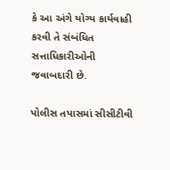કે આ અંગે યોગ્ય કાર્યવાહી કરવી તે સંબંધિત સત્તાધિકારીઓની જવાબદારી છે.

પોલીસ તપાસમાં સીસીટીવી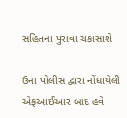સહિતના પુરાવા ચકાસાશે

ઉના પોલીસ દ્વારા નોંધાયેલી એફઆઈઆર બાદ હવે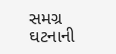સમગ્ર ઘટનાની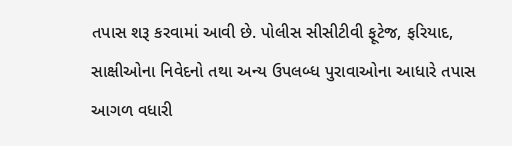તપાસ શરૂ કરવામાં આવી છે. પોલીસ સીસીટીવી ફૂટેજ, ફરિયાદ, સાક્ષીઓના નિવેદનો તથા અન્ય ઉપલબ્ધ પુરાવાઓના આધારે તપાસ આગળ વધારી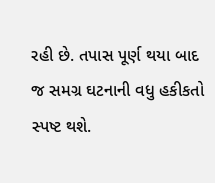રહી છે. તપાસ પૂર્ણ થયા બાદ જ સમગ્ર ઘટનાની વધુ હકીકતો સ્પષ્ટ થશે.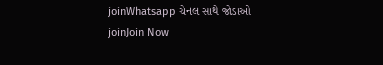joinWhatsapp ચેનલ સાથે જોડાઓ
joinJoin Now